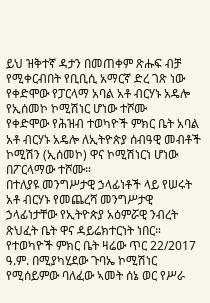ይህ ዝቅተኛ ዳታን በመጠቀም ጽሑፍ ብቻ የሚቀርብበት የቢቢሲ አማርኛ ድረ ገጽ ነው
የቀድሞው የፓርላማ አባል አቶ ብርሃኑ አዴሎ የኢሰመኮ ኮሚሽነር ሆነው ተሾሙ
የቀድሞው የሕዝብ ተወካዮች ምክር ቤት አባል አቶ ብርሃኑ አዴሎ ለኢትዮጵያ ሰብዓዊ መብቶች ኮሚሽን (ኢሰመኮ) ዋና ኮሚሽነርነ ሆነው በፖርላማው ተሾሙ።
በተለያዩ መንግሥታዊ ኃላፊነቶች ላይ የሠሩት አቶ ብርሃኑ የመጨረሻ መንግሥታዊ ኃላፊነታቸው የኢትዮጵያ አዕምሯዊ ንብረት ጽህፈት ቤት ዋና ዳይሬክተርነት ነበር።
የተወካዮች ምክር ቤት ዛሬው ጥር 22/2017 ዓ.ም. በሚያካሂደው ጉባኤ ኮሚሽነር የሚሰይምው ባለፈው ኣመት ሰኔ ወር የሥራ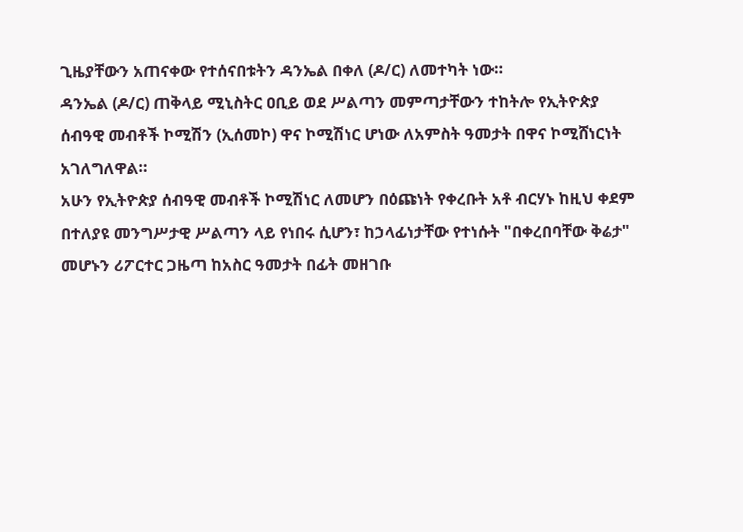ጊዜያቸውን አጠናቀው የተሰናበቱትን ዳንኤል በቀለ (ዶ/ር) ለመተካት ነው።
ዳንኤል (ዶ/ር) ጠቅላይ ሚኒስትር ዐቢይ ወደ ሥልጣን መምጣታቸውን ተከትሎ የኢትዮጵያ ሰብዓዊ መብቶች ኮሚሽን (ኢሰመኮ) ዋና ኮሚሽነር ሆነው ለአምስት ዓመታት በዋና ኮሚሸነርነት አገለግለዋል።
አሁን የኢትዮጵያ ሰብዓዊ መብቶች ኮሚሽነር ለመሆን በዕጩነት የቀረቡት አቶ ብርሃኑ ከዚህ ቀደም በተለያዩ መንግሥታዊ ሥልጣን ላይ የነበሩ ሲሆን፣ ከኃላፊነታቸው የተነሱት "በቀረበባቸው ቅሬታ" መሆኑን ሪፖርተር ጋዜጣ ከአስር ዓመታት በፊት መዘገቡ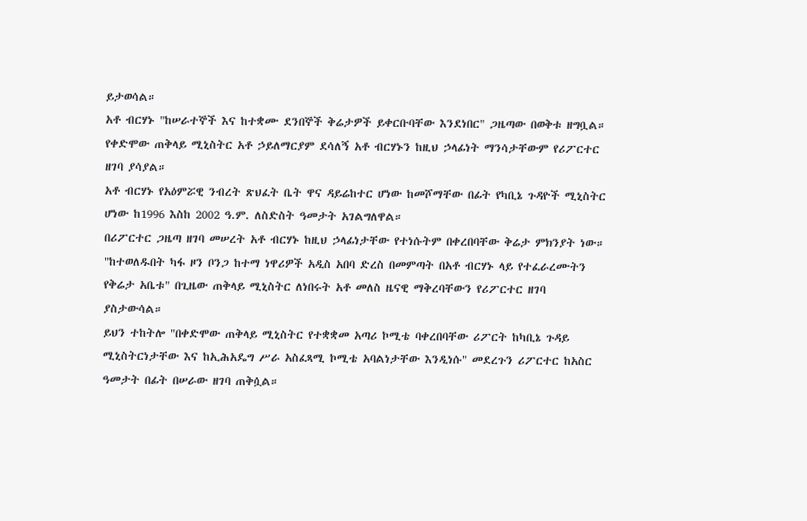ይታወሳል።
አቶ ብርሃኑ "ከሠራተኞች እና ከተቋሙ ደንበኞች ቅሬታዎች ይቀርቡባቸው እንደነበር" ጋዜጣው በወቅቱ ዘግቧል። የቀድሞው ጠቅላይ ሚኒስትር አቶ ኃይለማርያም ደሳለኝ አቶ ብርሃኑን ከዚህ ኃላፊነት ማንሳታቸውም የሪፖርተር ዘገባ ያሳያል።
አቶ ብርሃኑ የአዕምሯዊ ንብረት ጽህፈት ቤት ዋና ዳይሬከተር ሆነው ከመሾማቸው በፊት የካቢኔ ጉዳዮች ሚኒስትር ሆነው ከ1996 እስከ 2002 ዓ.ም. ለስድስት ዓመታት አገልግለዋል።
በሪፖርተር ጋዜጣ ዘገባ መሠረት አቶ ብርሃኑ ከዚህ ኃላፊነታቸው የተነሱትም በቀረበባቸው ቅሬታ ምክንያት ነው።
"ከተወለዱበት ካፋ ዞን ቦንጋ ከተማ ነዋሪዎች አዲስ አበባ ድረስ በመምጣት በአቶ ብርሃኑ ላይ የተፈራረሙትን የቅሬታ አቤቱ" በጊዜው ጠቅላይ ሚኒስትር ለነበሩት አቶ መለስ ዜናዊ ማቅረባቸውን የሪፖርተር ዘገባ ያስታውሳል።
ይህን ተከትሎ "በቀድሞው ጠቅላይ ሚኒስትር የተቋቋመ አጣሪ ኮሚቴ ባቀረበባቸው ሪፖርት ከካቢኔ ጉዳይ ሚኒስትርነታቸው እና ከኢሕአዴግ ሥራ አስፈጻሚ ኮሚቴ አባልነታቸው እንዲነሱ" መደረጉን ሪፖርተር ከአስር ዓመታት በፊት በሠራው ዘገባ ጠቅሷል።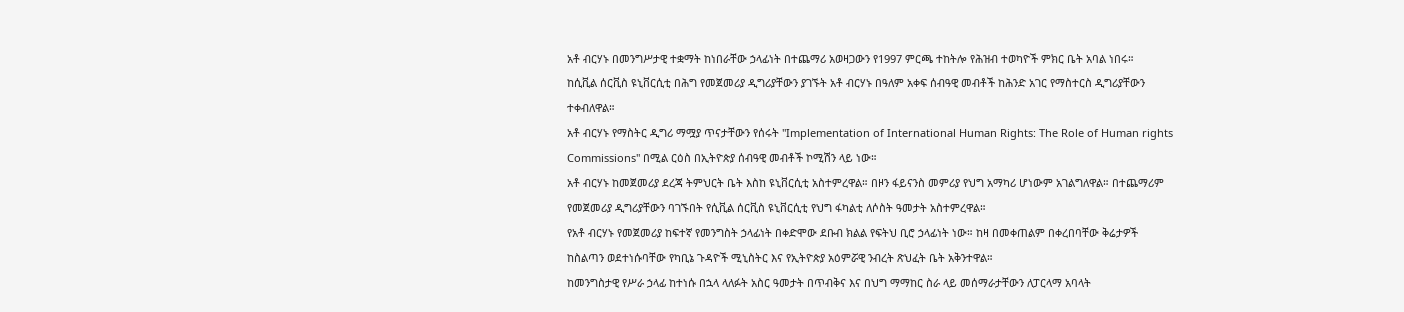አቶ ብርሃኑ በመንግሥታዊ ተቋማት ከነበራቸው ኃላፊነት በተጨማሪ አወዛጋውን የ1997 ምርጫ ተከትሎ የሕዝብ ተወካዮች ምክር ቤት አባል ነበሩ።
ከሲቪል ሰርቪስ ዩኒቨርሲቲ በሕግ የመጀመሪያ ዲግሪያቸውን ያገኙት አቶ ብርሃኑ በዓለም አቀፍ ሰብዓዊ መብቶች ከሕንድ አገር የማስተርስ ዲግሪያቸውን ተቀብለዋል።
አቶ ብርሃኑ የማስትር ዲግሪ ማሟያ ጥናታቸውን የሰሩት "Implementation of International Human Rights: The Role of Human rights Commissions" በሚል ርዕስ በኢትዮጵያ ሰብዓዊ መብቶች ኮሚሽን ላይ ነው።
አቶ ብርሃኑ ከመጀመሪያ ደረጃ ትምህርት ቤት እስከ ዩኒቨርሲቲ አስተምረዋል። በዞን ፋይናንስ መምሪያ የህግ አማካሪ ሆነውም አገልግለዋል። በተጨማሪም የመጀመሪያ ዲግሪያቸውን ባገኙበት የሲቪል ሰርቪስ ዩኒቨርሲቲ የህግ ፋካልቲ ለሶስት ዓመታት አስተምረዋል።
የአቶ ብርሃኑ የመጀመሪያ ከፍተኛ የመንግስት ኃላፊነት በቀድሞው ደቡብ ክልል የፍትህ ቢሮ ኃላፊነት ነው። ከዛ በመቀጠልም በቀረበባቸው ቅሬታዎች ከስልጣን ወደተነሱባቸው የካቢኔ ጉዳዮች ሚኒስትር እና የኢትዮጵያ አዕምሯዊ ንብረት ጽህፈት ቤት አቅንተዋል።
ከመንግስታዊ የሥራ ኃላፊ ከተነሱ በኋላ ላለፉት አስር ዓመታት በጥብቅና እና በህግ ማማከር ስራ ላይ መሰማራታቸውን ለፓርላማ አባላት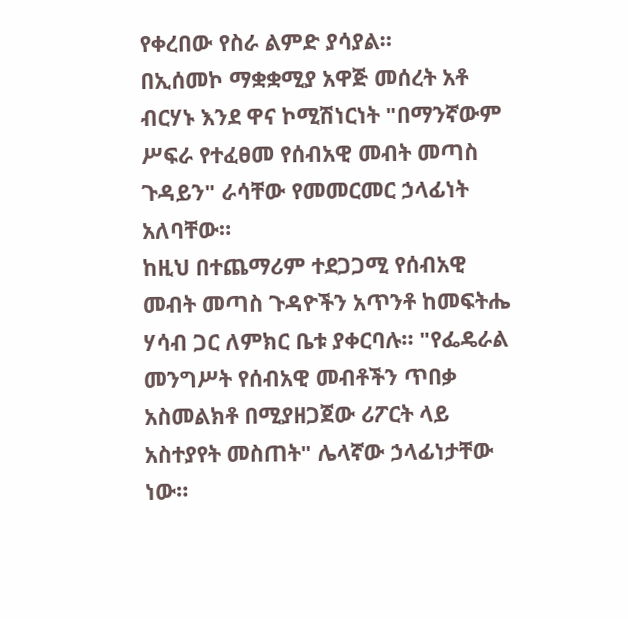የቀረበው የስራ ልምድ ያሳያል።
በኢሰመኮ ማቋቋሚያ አዋጅ መሰረት አቶ ብርሃኑ እንደ ዋና ኮሚሽነርነት "በማንኛውም ሥፍራ የተፈፀመ የሰብአዊ መብት መጣስ ጉዳይን" ራሳቸው የመመርመር ኃላፊነት አለባቸው።
ከዚህ በተጨማሪም ተደጋጋሚ የሰብአዊ መብት መጣስ ጉዳዮችን አጥንቶ ከመፍትሔ ሃሳብ ጋር ለምክር ቤቱ ያቀርባሉ። "የፌዴራል መንግሥት የሰብአዊ መብቶችን ጥበቃ አስመልክቶ በሚያዘጋጀው ሪፖርት ላይ አስተያየት መስጠት" ሌላኛው ኃላፊነታቸው ነው።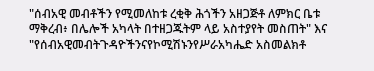"ሰብአዊ መብቶችን የሚመለከቱ ረቂቅ ሕጎችን አዘጋጅቶ ለምክር ቤቱ ማቅረብ፥ በሌሎች አካላት በተዘጋጁትም ላይ አስተያየት መስጠት" እና "የሰብአዊመብትጉዳዮችንናየኮሚሽኑንየሥራአካሔድ አስመልክቶ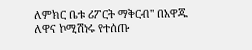ለምክር ቤቱ ሪፖርት ማቅርብ" በአዋጁ ለዋና ኮሚሽነሩ የተሰጡ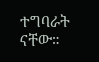ተግባራት ናቸው።